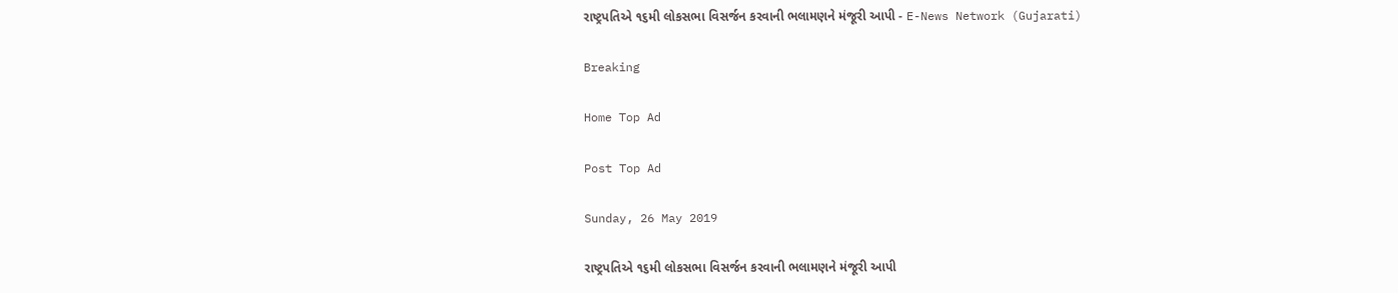રાષ્ટ્રપતિએ ૧૬મી લોકસભા વિસર્જન કરવાની ભલામણને મંજૂરી આપી - E-News Network (Gujarati)

Breaking

Home Top Ad

Post Top Ad

Sunday, 26 May 2019

રાષ્ટ્રપતિએ ૧૬મી લોકસભા વિસર્જન કરવાની ભલામણને મંજૂરી આપી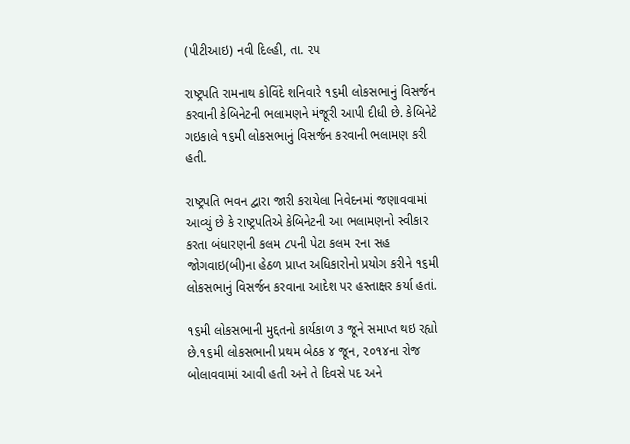(પીટીઆઇ) નવી દિલ્હી, તા. ૨૫

રાષ્ટ્રપતિ રામનાથ કોવિંદે શનિવારે ૧૬મી લોકસભાનું વિસર્જન કરવાની કેબિનેટની ભલામણને મંજૂરી આપી દીધી છે. કેબિનેટે ગઇકાલે ૧૬મી લોકસભાનું વિસર્જન કરવાની ભલામણ કરી હતી.

રાષ્ટ્રપતિ ભવન દ્વારા જારી કરાયેલા નિવેદનમાં જણાવવામાં આવ્યું છે કે રાષ્ટ્રપતિએ કેબિનેટની આ ભલામણનો સ્વીકાર કરતા બંધારણની કલમ ૮૫ની પેટા કલમ ૨ના સહ જોગવાઇ(બી)ના હેઠળ પ્રાપ્ત અધિકારોનો પ્રયોગ કરીને ૧૬મી લોકસભાનું વિસર્જન કરવાના આદેશ પર હસ્તાક્ષર કર્યા હતાં.

૧૬મી લોકસભાની મુદ્દતનો કાર્યકાળ ૩ જૂને સમાપ્ત થઇ રહ્યો છે.૧૬મી લોકસભાની પ્રથમ બેઠક ૪ જૂન, ૨૦૧૪ના રોજ બોલાવવામાં આવી હતી અને તે દિવસે પદ અને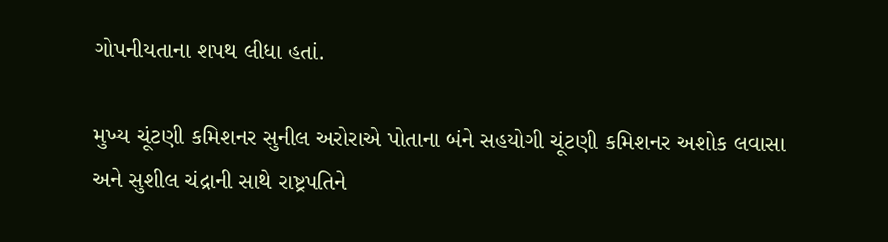ગોપનીયતાના શપથ લીધા હતાં.

મુખ્ય ચૂંટણી કમિશનર સુનીલ અરોરાએ પોતાના બંને સહયોગી ચૂંટણી કમિશનર અશોક લવાસા અને સુશીલ ચંદ્રાની સાથે રાષ્ટ્રપતિને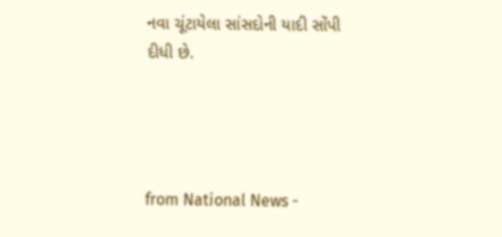નવા ચૂંટાયેલા સાંસદોની યાદી સોંપી દીધી છે.




from National News -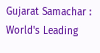Gujarat Samachar : World's Leading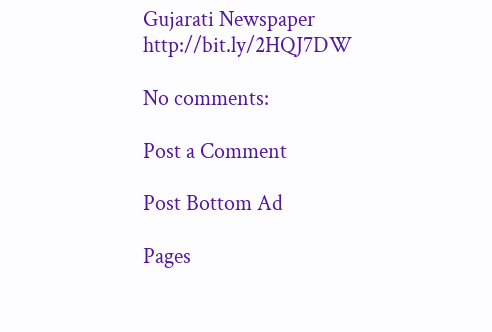Gujarati Newspaper http://bit.ly/2HQJ7DW

No comments:

Post a Comment

Post Bottom Ad

Pages